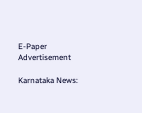E-Paper
Advertisement

Karnataka News: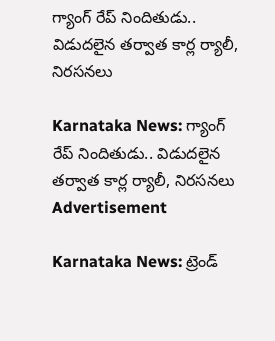గ్యాంగ్ రేప్ నిందితుడు.. విడుదలైన తర్వాత కార్ల ర్యాలీ, నిరసనలు

Karnataka News: గ్యాంగ్ రేప్ నిందితుడు.. విడుదలైన తర్వాత కార్ల ర్యాలీ, నిరసనలు
Advertisement

Karnataka News: ట్రెండ్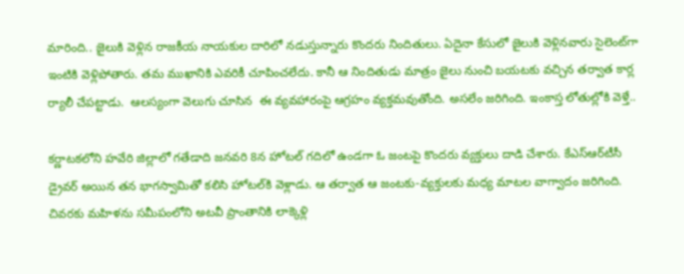మారింది.. జైలుకి వెళ్లిన రాజకీయ నాయకుల దారిలో నడుస్తున్నారు కొందరు నిందితులు. ఏదైనా కేసులో జైలుకి వెళ్లినవారు సైలెంట్‌గా ఇంటికి వెళ్లిపోతారు. తమ ముఖానికి ఎవరికీ చూపించలేదు. కానీ ఆ నిందితుడు మాత్రం జైలు నుంచి బయటకు వచ్చిన తర్వాత కార్ల ర్యాలీ చేపట్టాడు.  ఆలస్యంగా వెలుగు చూసిన  ఈ వ్యవహారంపై ఆగ్రహం వ్యక్తమవుతోంది. అసలేం జరిగింది. ఇంకాస్త లోతుల్లోకి వెళ్తే..

కర్ణాటకలోని హవేరి జిల్లాలో గతేడాది జనవరి 8న హోటల్ గదిలో ఉండగా ఓ జంటపై కొందరు వ్యక్తులు దాడి చేశారు. కేఎస్‌ఆర్‌టీసీ డ్రైవర్ అయిన తన భాగస్వామితో కలిసి హోటల్‌కి వెళ్లాడు. ఆ తర్వాత ఆ జంటకు-వ్యక్తులకు మధ్య మాటల వాగ్వాదం జరిగింది. చివరకు మహిళను సమీపంలోని అటవీ ప్రాంతానికి లాక్కెళ్లి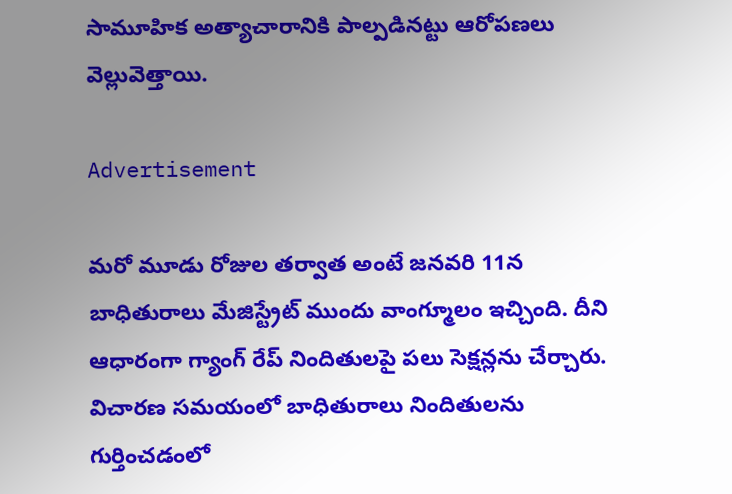సామూహిక అత్యాచారానికి పాల్పడినట్టు ఆరోపణలు వెల్లువెత్తాయి.

Advertisement

మరో మూడు రోజుల తర్వాత అంటే జనవరి 11న బాధితురాలు మేజిస్ట్రేట్‌ ముందు వాంగ్మూలం ఇచ్చింది. దీని ఆధారంగా గ్యాంగ్ రేప్ నిందితులపై పలు సెక్షన్లను చేర్చారు. విచారణ సమయంలో బాధితురాలు నిందితులను గుర్తించడంలో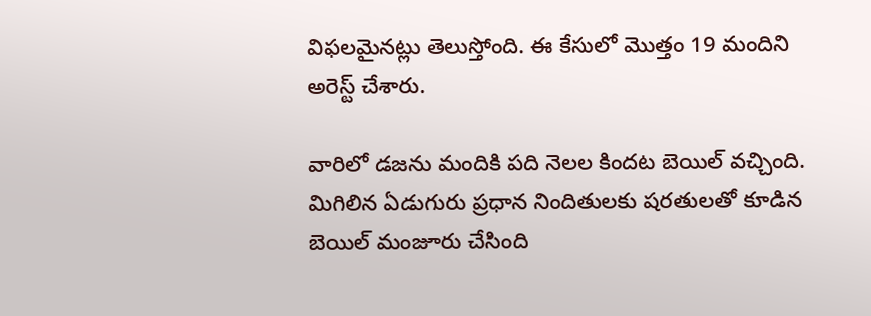విఫలమైనట్లు తెలుస్తోంది. ఈ కేసులో మొత్తం 19 మందిని అరెస్ట్ చేశారు.

వారిలో డజను మందికి పది నెలల కిందట బెయిల్ వచ్చింది. మిగిలిన ఏడుగురు ప్రధాన నిందితులకు షరతులతో కూడిన బెయిల్ మంజూరు చేసింది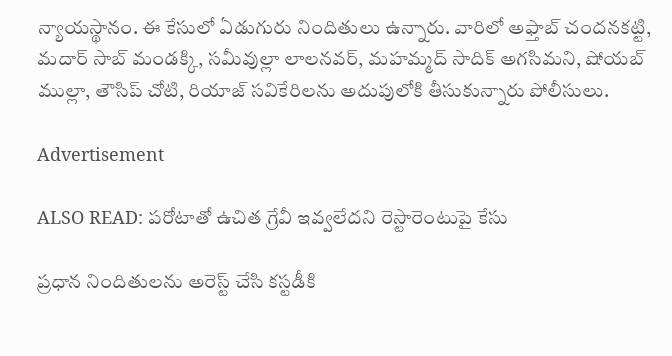న్యాయస్థానం. ఈ కేసులో ఏడుగురు నిందితులు ఉన్నారు. వారిలో అఫ్తాబ్ చందనకట్టి, మదార్ సాబ్ మండక్కి, సమీవుల్లా లాలనవర్, మహమ్మద్ సాదిక్ అగసిమని, షోయబ్ ముల్లా, తౌసిప్ చోటి, రియాజ్ సవికేరిలను అదుపులోకి తీసుకున్నారు పోలీసులు.

Advertisement

ALSO READ: పరోటాతో ఉచిత గ్రేవీ ఇవ్వలేదని రెస్టారెంటుపై కేసు

ప్రధాన నిందితులను అరెస్ట్ చేసి కస్టడీకి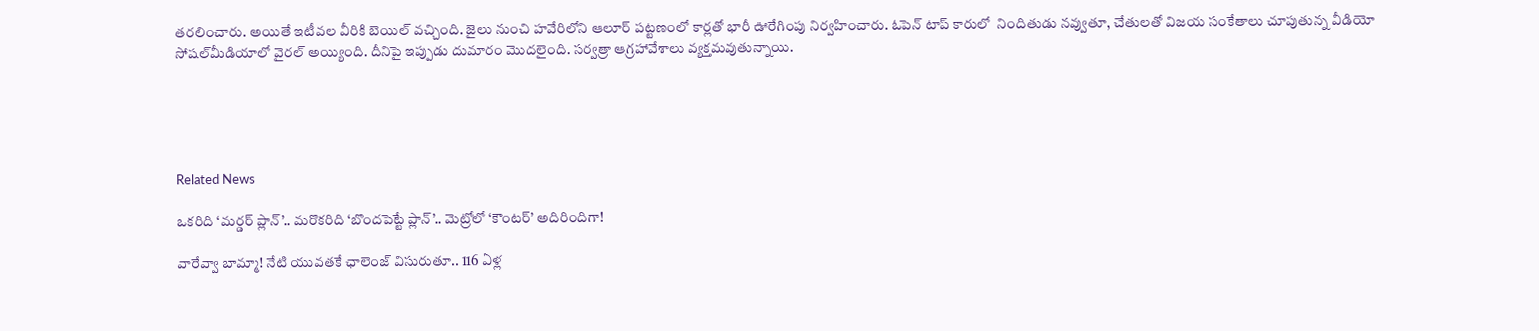తరలించారు. అయితే ఇటీవల వీరికి బెయిల్ వచ్చింది. జైలు నుంచి హవేరిలోని ఆలూర్ పట్టణంలో కార్లతో భారీ ఊరేగింపు నిర్వహించారు. ఓపెన్ టాప్ కారులో  నిందితుడు నవ్వుతూ, చేతులతో విజయ సంకేతాలు చూపుతున్న వీడియో సోషల్‌మీడియాలో వైరల్ అయ్యింది. దీనిపై ఇప్పుడు దుమారం మొదలైంది. సర్వత్రా ఆగ్రహావేశాలు వ్యక్తమవుతున్నాయి.





Related News

ఒకరిది ‘మర్డర్ ప్లాన్’.. మరొకరిది ‘బొందపెట్టే ప్లాన్’.. మెట్రోలో ‘కౌంటర్’ అదిరిందిగా!

వారేవ్వా బామ్మా! నేటి యువతకే ఛాలెంజ్ విసురుతూ.. 116 ఏళ్ల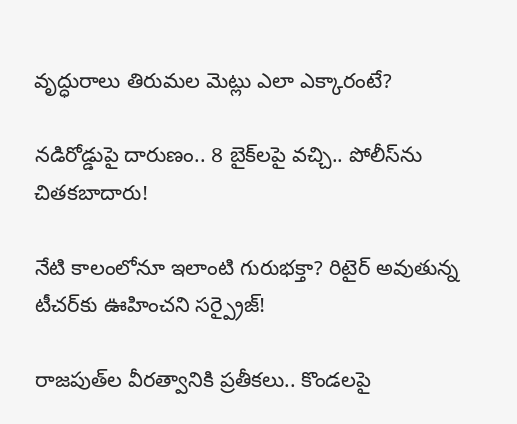వృద్ధురాలు తిరుమల మెట్లు ఎలా ఎక్కారంటే?

నడిరోడ్డుపై దారుణం.. 8 బైక్‌లపై వచ్చి.. పోలీస్‌ను చితకబాదారు!

నేటి కాలంలోనూ ఇలాంటి గురుభక్తా? రిటైర్ అవుతున్న టీచర్‌కు ఊహించని సర్ప్రైజ్!

రాజపుత్‌ల వీరత్వానికి ప్రతీకలు.. కొండలపై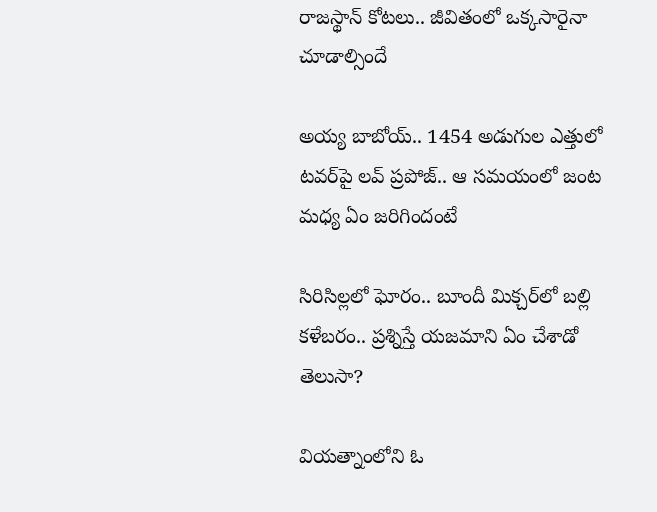రాజస్థాన్ కోటలు.. జీవితంలో ఒక్కసారైనా చూడాల్సిందే

అయ్య బాబోయ్.. 1454 అడుగుల ఎత్తులో టవర్‌పై లవ్‌ ప్రపోజ్‌.. ఆ సమయంలో జంట మధ్య ఏం జరిగిందంటే

సిరిసిల్లలో ఘోరం.. బూందీ మిక్చర్‌లో బల్లి కళేబరం.. ప్రశ్నిస్తే యజమాని ఏం చేశాడో తెలుసా?

వియత్నాంలోని ఓ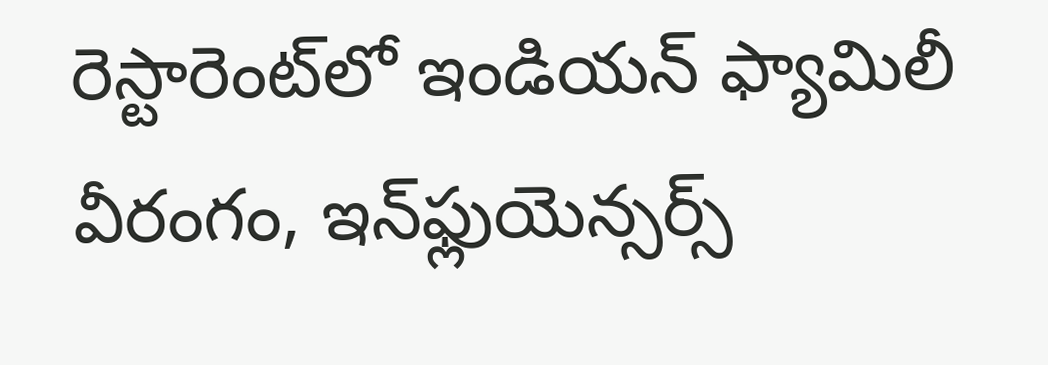రెస్టారెంట్‌లో ఇండియన్ ఫ్యామిలీ వీరంగం, ఇన్‌ఫ్లుయెన్సర్స్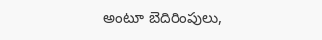అంటూ బెదిరింపులు,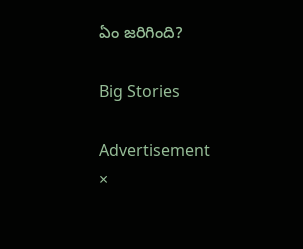ఏం జరిగింది?

Big Stories

Advertisement
×